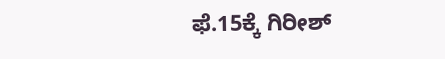ಫೆ.15ಕ್ಕೆ ಗಿರೀಶ್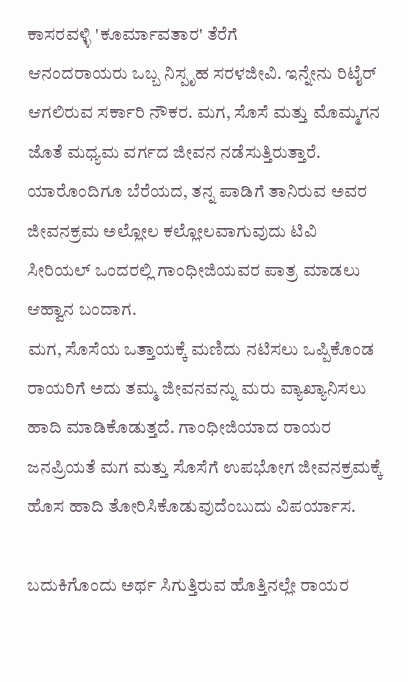ಕಾಸರವಳ್ಳಿ 'ಕೂರ್ಮಾವತಾರ' ತೆರೆಗೆ
ಆನಂದರಾಯರು ಒಬ್ಬ ನಿಸ್ಪೃಹ ಸರಳಜೀವಿ. ಇನ್ನೇನು ರಿಟೈರ್ ಆಗಲಿರುವ ಸರ್ಕಾರಿ ನೌಕರ. ಮಗ, ಸೊಸೆ ಮತ್ತು ಮೊಮ್ಮಗನ ಜೊತೆ ಮಧ್ಯಮ ವರ್ಗದ ಜೀವನ ನಡೆಸುತ್ತಿರುತ್ತಾರೆ. ಯಾರೊಂದಿಗೂ ಬೆರೆಯದ, ತನ್ನ ಪಾಡಿಗೆ ತಾನಿರುವ ಅವರ ಜೀವನಕ್ರಮ ಅಲ್ಲೋಲ ಕಲ್ಲೋಲವಾಗುವುದು ಟಿವಿ ಸೀರಿಯಲ್ ಒಂದರಲ್ಲಿ ಗಾಂಧೀಜಿಯವರ ಪಾತ್ರ ಮಾಡಲು ಆಹ್ವಾನ ಬಂದಾಗ.
ಮಗ, ಸೊಸೆಯ ಒತ್ತಾಯಕ್ಕೆ ಮಣಿದು ನಟಿಸಲು ಒಪ್ಪಿಕೊಂಡ ರಾಯರಿಗೆ ಅದು ತಮ್ಮ ಜೀವನವನ್ನು ಮರು ವ್ಯಾಖ್ಯಾನಿಸಲು ಹಾದಿ ಮಾಡಿಕೊಡುತ್ತದೆ. ಗಾಂಧೀಜಿಯಾದ ರಾಯರ ಜನಪ್ರಿಯತೆ ಮಗ ಮತ್ತು ಸೊಸೆಗೆ ಉಪಭೋಗ ಜೀವನಕ್ರಮಕ್ಕೆ ಹೊಸ ಹಾದಿ ತೋರಿಸಿಕೊಡುವುದೆಂಬುದು ವಿಪರ್ಯಾಸ.

ಬದುಕಿಗೊಂದು ಅರ್ಥ ಸಿಗುತ್ತಿರುವ ಹೊತ್ತಿನಲ್ಲೇ ರಾಯರ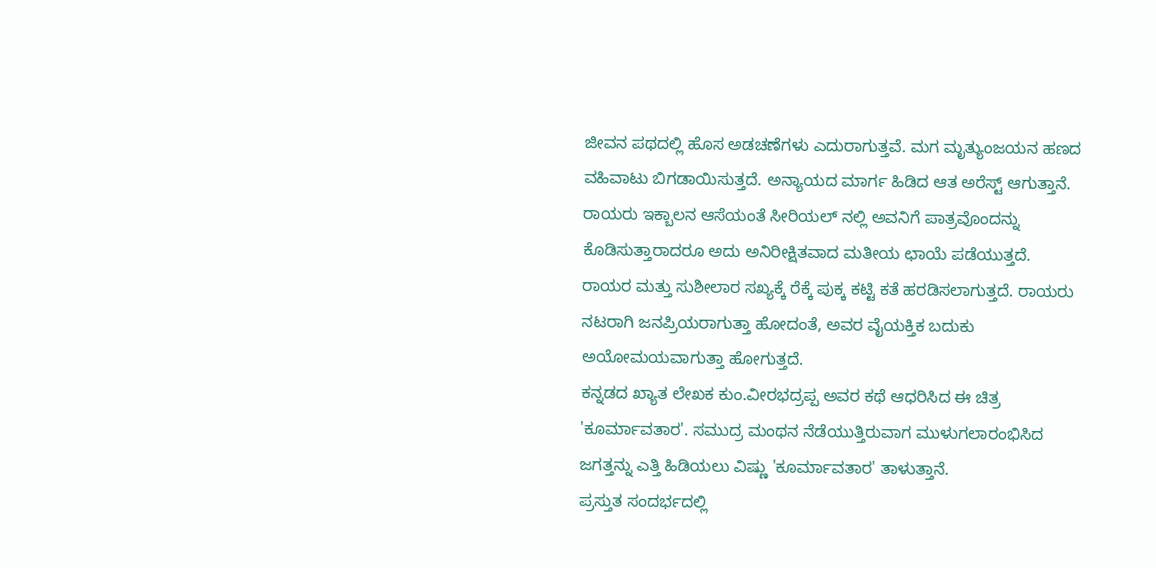ಜೀವನ ಪಥದಲ್ಲಿ ಹೊಸ ಅಡಚಣೆಗಳು ಎದುರಾಗುತ್ತವೆ. ಮಗ ಮೃತ್ಯುಂಜಯನ ಹಣದ ವಹಿವಾಟು ಬಿಗಡಾಯಿಸುತ್ತದೆ. ಅನ್ಯಾಯದ ಮಾರ್ಗ ಹಿಡಿದ ಆತ ಅರೆಸ್ಟ್ ಆಗುತ್ತಾನೆ. ರಾಯರು ಇಕ್ಬಾಲನ ಆಸೆಯಂತೆ ಸೀರಿಯಲ್ ನಲ್ಲಿ ಅವನಿಗೆ ಪಾತ್ರವೊಂದನ್ನು ಕೊಡಿಸುತ್ತಾರಾದರೂ ಅದು ಅನಿರೀಕ್ಷಿತವಾದ ಮತೀಯ ಛಾಯೆ ಪಡೆಯುತ್ತದೆ.
ರಾಯರ ಮತ್ತು ಸುಶೀಲಾರ ಸಖ್ಯಕ್ಕೆ ರೆಕ್ಕೆ ಪುಕ್ಕ ಕಟ್ಟಿ ಕತೆ ಹರಡಿಸಲಾಗುತ್ತದೆ. ರಾಯರು ನಟರಾಗಿ ಜನಪ್ರಿಯರಾಗುತ್ತಾ ಹೋದಂತೆ, ಅವರ ವೈಯಕ್ತಿಕ ಬದುಕು ಅಯೋಮಯವಾಗುತ್ತಾ ಹೋಗುತ್ತದೆ.
ಕನ್ನಡದ ಖ್ಯಾತ ಲೇಖಕ ಕುಂ.ವೀರಭದ್ರಪ್ಪ ಅವರ ಕಥೆ ಆಧರಿಸಿದ ಈ ಚಿತ್ರ 'ಕೂರ್ಮಾವತಾರ'. ಸಮುದ್ರ ಮಂಥನ ನೆಡೆಯುತ್ತಿರುವಾಗ ಮುಳುಗಲಾರಂಭಿಸಿದ ಜಗತ್ತನ್ನು ಎತ್ತಿ ಹಿಡಿಯಲು ವಿಷ್ಣು 'ಕೂರ್ಮಾವತಾರ' ತಾಳುತ್ತಾನೆ.
ಪ್ರಸ್ತುತ ಸಂದರ್ಭದಲ್ಲಿ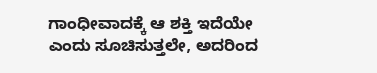ಗಾಂಧೀವಾದಕ್ಕೆ ಆ ಶಕ್ತಿ ಇದೆಯೇ ಎಂದು ಸೂಚಿಸುತ್ತಲೇ, ಅದರಿಂದ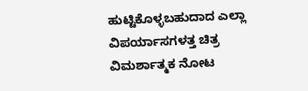ಹುಟ್ಟಿಕೊಳ್ಳಬಹುದಾದ ಎಲ್ಲಾ ವಿಪರ್ಯಾಸಗಳತ್ತ ಚಿತ್ರ ವಿಮರ್ಶಾತ್ಮಕ ನೋಟ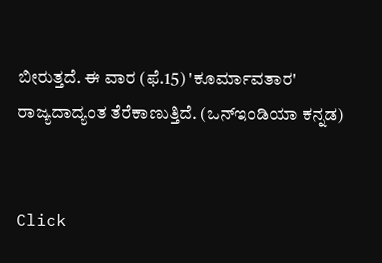ಬೀರುತ್ತದೆ. ಈ ವಾರ (ಫೆ.15) 'ಕೂರ್ಮಾವತಾರ' ರಾಜ್ಯದಾದ್ಯಂತ ತೆರೆಕಾಣುತ್ತಿದೆ. (ಒನ್ಇಂಡಿಯಾ ಕನ್ನಡ)


Click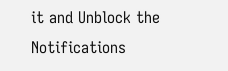it and Unblock the Notifications